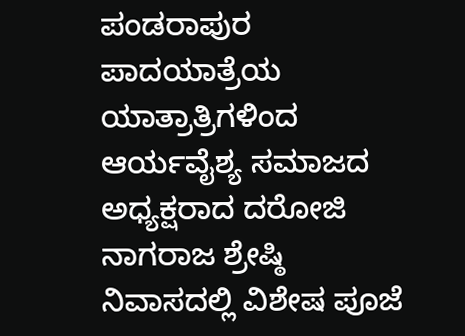ಪಂಡರಾಪುರ ಪಾದಯಾತ್ರೆಯ ಯಾತ್ರಾತ್ರಿಗಳಿಂದ ಆರ್ಯವೈಶ್ಯ ಸಮಾಜದ ಅಧ್ಯಕ್ಷರಾದ ದರೋಜಿ ನಾಗರಾಜ ಶ್ರೇಷ್ಠಿ ನಿವಾಸದಲ್ಲಿ ವಿಶೇಷ ಪೂಜೆ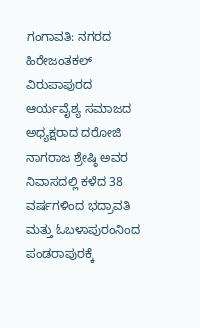ಗಂಗಾವತಿ: ನಗರದ ಹಿರೇಜಂತಕಲ್ ವಿರುಪಾಪುರದ ಆರ್ಯವೈಶ್ಯ ಸಮಾಜದ ಅಧ್ಯಕ್ಷರಾದ ದರೋಜಿ ನಾಗರಾಜ ಶ್ರೇಷ್ಠಿ ಅವರ ನಿವಾಸದಲ್ಲಿ ಕಳೆದ 38 ವರ್ಷಗಳಿಂದ ಭದ್ರಾವತಿ ಮತ್ತು ಓಬಳಾಪುರಂನಿಂದ ಪಂಡರಾಪುರಕ್ಕೆ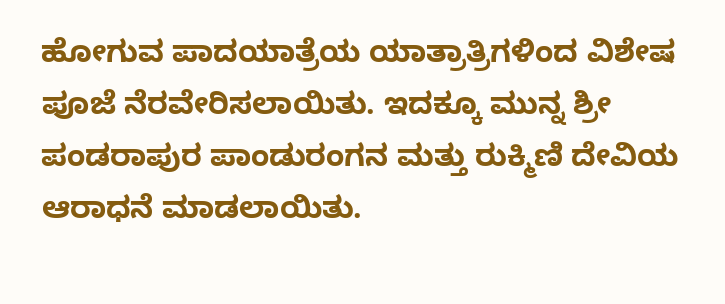ಹೋಗುವ ಪಾದಯಾತ್ರೆಯ ಯಾತ್ರಾತ್ರಿಗಳಿಂದ ವಿಶೇಷ ಪೂಜೆ ನೆರವೇರಿಸಲಾಯಿತು. ಇದಕ್ಕೂ ಮುನ್ನ ಶ್ರೀ ಪಂಡರಾಪುರ ಪಾಂಡುರಂಗನ ಮತ್ತು ರುಕ್ಮಿಣಿ ದೇವಿಯ ಆರಾಧನೆ ಮಾಡಲಾಯಿತು.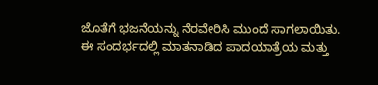ಜೊತೆಗೆ ಭಜನೆಯನ್ನು ನೆರವೇರಿಸಿ ಮುಂದೆ ಸಾಗಲಾಯಿತು. ಈ ಸಂದರ್ಭದಲ್ಲಿ ಮಾತನಾಡಿದ ಪಾದಯಾತ್ರೆಯ ಮತ್ತು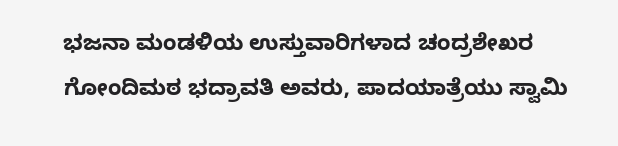ಭಜನಾ ಮಂಡಳಿಯ ಉಸ್ತುವಾರಿಗಳಾದ ಚಂದ್ರಶೇಖರ ಗೋಂದಿಮಠ ಭದ್ರಾವತಿ ಅವರು, ಪಾದಯಾತ್ರೆಯು ಸ್ವಾಮಿ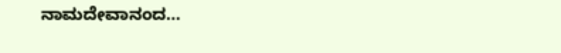ನಾಮದೇವಾನಂದ…